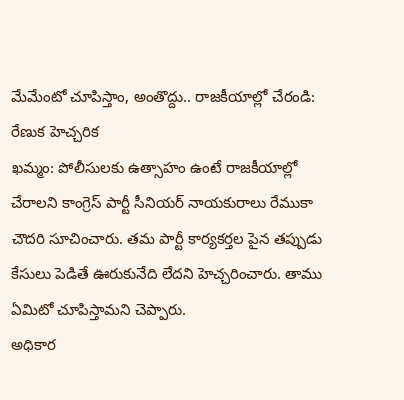మేమేంటో చూపిస్తాం, అంతొద్దు.. రాజకీయాల్లో చేరండి: రేణుక హెచ్చరిక
ఖమ్మం: పోలీసులకు ఉత్సాహం ఉంటే రాజకీయాల్లో చేరాలని కాంగ్రెస్ పార్టీ సీనియర్ నాయకురాలు రేముకా చౌదరి సూచించారు. తమ పార్టీ కార్యకర్తల పైన తప్పుడు కేసులు పెడితే ఊరుకునేది లేదని హెచ్చరించారు. తాము ఏమిటో చూపిస్తామని చెప్పారు.
అధికార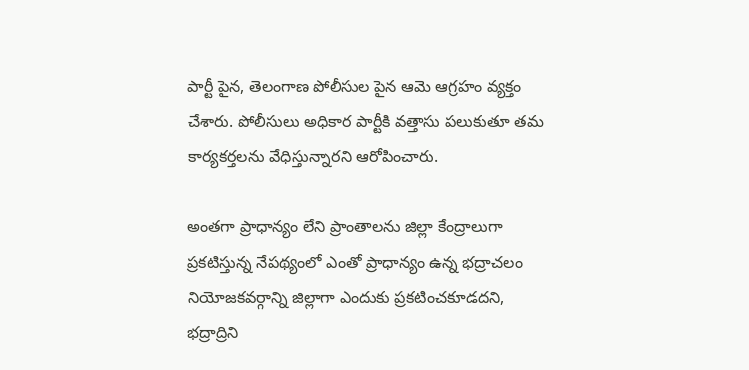పార్టీ పైన, తెలంగాణ పోలీసుల పైన ఆమె ఆగ్రహం వ్యక్తం చేశారు. పోలీసులు అధికార పార్టీకి వత్తాసు పలుకుతూ తమ కార్యకర్తలను వేధిస్తున్నారని ఆరోపించారు.

అంతగా ప్రాధాన్యం లేని ప్రాంతాలను జిల్లా కేంద్రాలుగా ప్రకటిస్తున్న నేపథ్యంలో ఎంతో ప్రాధాన్యం ఉన్న భద్రాచలం నియోజకవర్గాన్ని జిల్లాగా ఎందుకు ప్రకటించకూడదని, భద్రాద్రిని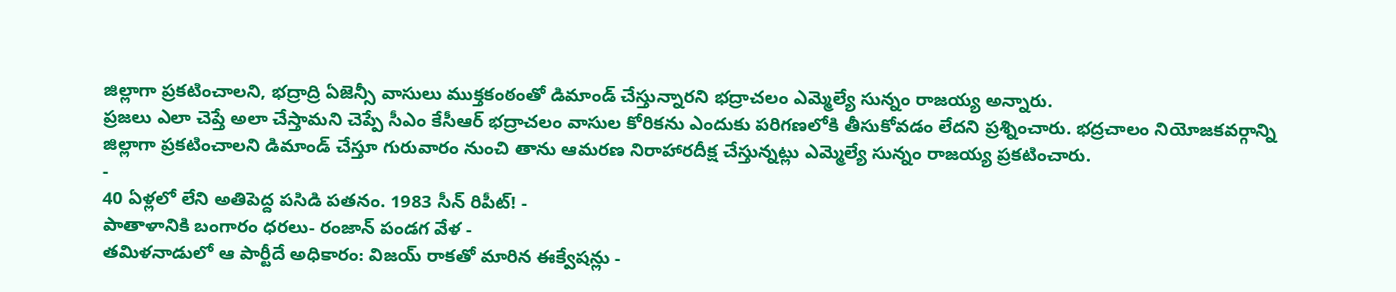జిల్లాగా ప్రకటించాలని, భద్రాద్రి ఏజెన్సీ వాసులు ముక్తకంఠంతో డిమాండ్ చేస్తున్నారని భద్రాచలం ఎమ్మెల్యే సున్నం రాజయ్య అన్నారు.
ప్రజలు ఎలా చెప్తే అలా చేస్తామని చెప్పే సీఎం కేసీఆర్ భద్రాచలం వాసుల కోరికను ఎందుకు పరిగణలోకి తీసుకోవడం లేదని ప్రశ్నించారు. భద్రచాలం నియోజకవర్గాన్ని జిల్లాగా ప్రకటించాలని డిమాండ్ చేస్తూ గురువారం నుంచి తాను ఆమరణ నిరాహారదీక్ష చేస్తున్నట్లు ఎమ్మెల్యే సున్నం రాజయ్య ప్రకటించారు.
-
40 ఏళ్లలో లేని అతిపెద్ద పసిడి పతనం. 1983 సీన్ రిపీట్! -
పాతాళానికి బంగారం ధరలు- రంజాన్ పండగ వేళ -
తమిళనాడులో ఆ పార్టీదే అధికారం: విజయ్ రాకతో మారిన ఈక్వేషన్లు -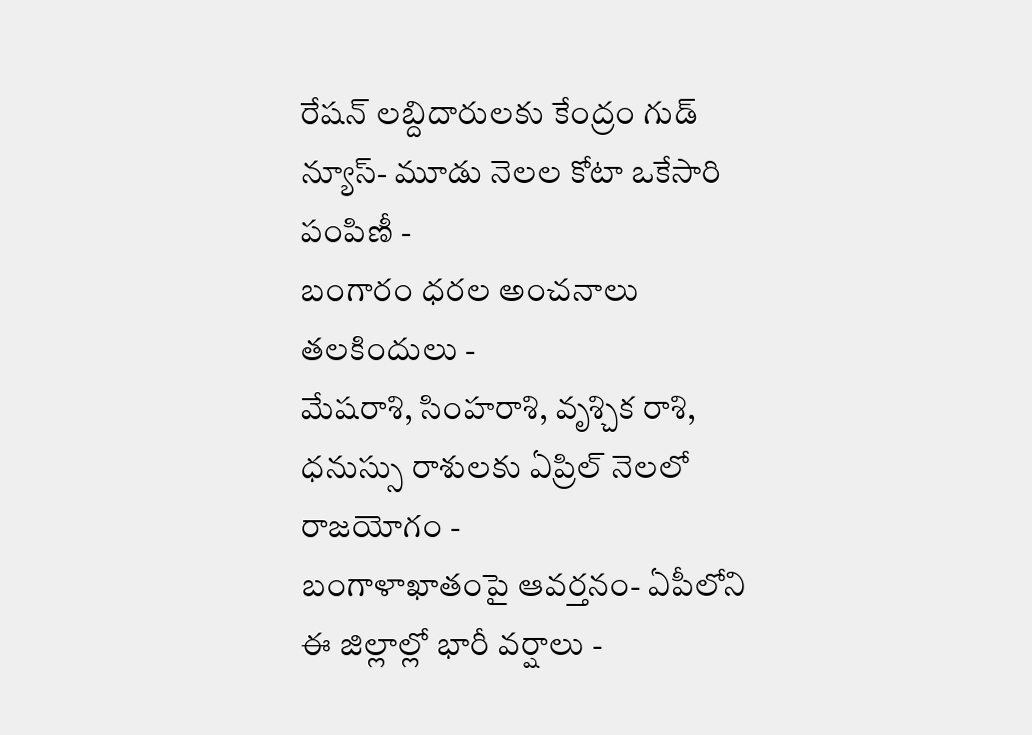రేషన్ లబ్దిదారులకు కేంద్రం గుడ్ న్యూస్- మూడు నెలల కోటా ఒకేసారి పంపిణీ -
బంగారం ధరల అంచనాలు తలకిందులు -
మేషరాశి, సింహరాశి, వృశ్చిక రాశి, ధనుస్సు రాశులకు ఏప్రిల్ నెలలో రాజయోగం -
బంగాళాఖాతంపై ఆవర్తనం- ఏపీలోని ఈ జిల్లాల్లో భారీ వర్షాలు -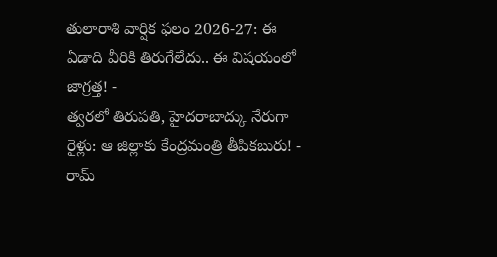తులారాశి వార్షిక ఫలం 2026-27: ఈ ఏడాది వీరికి తిరుగేలేదు.. ఈ విషయంలో జాగ్రత్త! -
త్వరలో తిరుపతి, హైదరాబాద్కు నేరుగా రైళ్లు: ఆ జిల్లాకు కేంద్రమంత్రి తీపికబురు! -
రామ్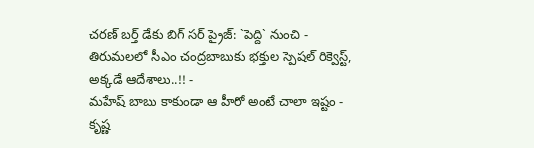చరణ్ బర్త్ డేకు బిగ్ సర్ ప్రైజ్: `పెద్ది` నుంచి -
తిరుమలలో సీఎం చంద్రబాబుకు భక్తుల స్పెషల్ రిక్వెస్ట్, అక్కడే ఆదేశాలు..!! -
మహేష్ బాబు కాకుండా ఆ హీరో అంటే చాలా ఇష్టం - కృష్ణ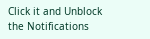Click it and Unblock the Notifications